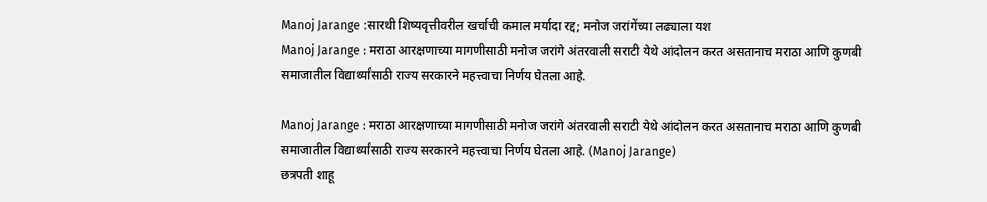Manoj Jarange :सारथी शिष्यवृत्तीवरील खर्चाची कमाल मर्यादा रद्द; मनोज जरांगेंच्या लढ्याला यश
Manoj Jarange : मराठा आरक्षणाच्या मागणीसाठी मनोज जरांगे अंतरवाली सराटी येथे आंदोलन करत असतानाच मराठा आणि कुणबी समाजातील विद्यार्थ्यांसाठी राज्य सरकारने महत्त्वाचा निर्णय घेतला आहे.

Manoj Jarange : मराठा आरक्षणाच्या मागणीसाठी मनोज जरांगे अंतरवाली सराटी येथे आंदोलन करत असतानाच मराठा आणि कुणबी समाजातील विद्यार्थ्यांसाठी राज्य सरकारने महत्त्वाचा निर्णय घेतला आहे. (Manoj Jarange)
छत्रपती शाहू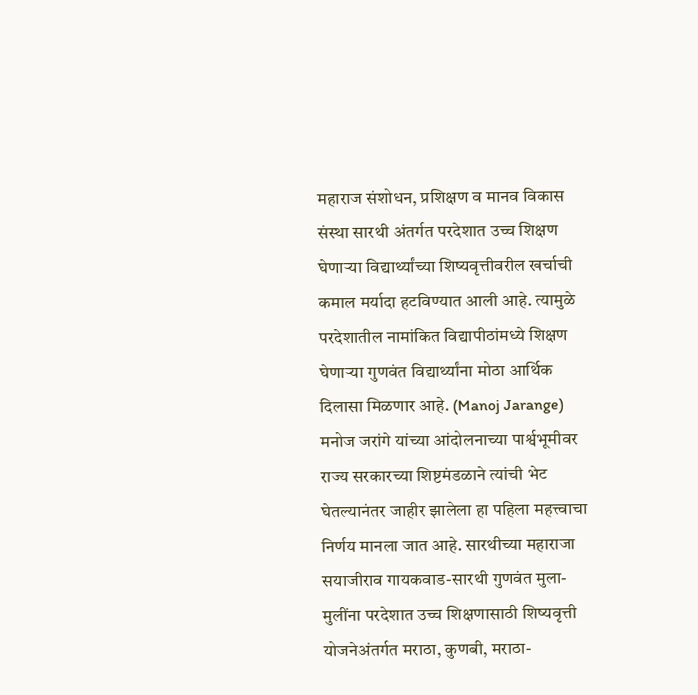महाराज संशोधन, प्रशिक्षण व मानव विकास संस्था सारथी अंतर्गत परदेशात उच्च शिक्षण घेणाऱ्या विद्यार्थ्यांच्या शिष्यवृत्तीवरील खर्चाची कमाल मर्यादा हटविण्यात आली आहे. त्यामुळे परदेशातील नामांकित विद्यापीठांमध्ये शिक्षण घेणाऱ्या गुणवंत विद्यार्थ्यांना मोठा आर्थिक दिलासा मिळणार आहे. (Manoj Jarange)
मनोज जरांगे यांच्या आंदोलनाच्या पार्श्वभूमीवर राज्य सरकारच्या शिष्टमंडळाने त्यांची भेट घेतल्यानंतर जाहीर झालेला हा पहिला महत्त्वाचा निर्णय मानला जात आहे. सारथीच्या महाराजा सयाजीराव गायकवाड-सारथी गुणवंत मुला-मुलींना परदेशात उच्च शिक्षणासाठी शिष्यवृत्ती योजनेअंतर्गत मराठा, कुणबी, मराठा-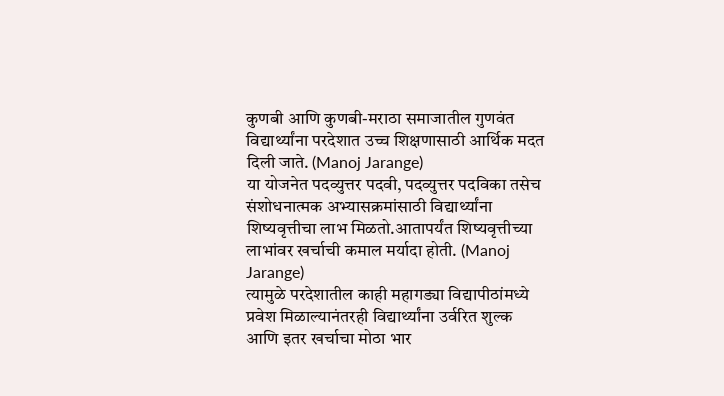कुणबी आणि कुणबी-मराठा समाजातील गुणवंत विद्यार्थ्यांना परदेशात उच्च शिक्षणासाठी आर्थिक मदत दिली जाते. (Manoj Jarange)
या योजनेत पदव्युत्तर पदवी, पदव्युत्तर पदविका तसेच संशोधनात्मक अभ्यासक्रमांसाठी विद्यार्थ्यांना शिष्यवृत्तीचा लाभ मिळतो.आतापर्यंत शिष्यवृत्तीच्या लाभांवर खर्चाची कमाल मर्यादा होती. (Manoj Jarange)
त्यामुळे परदेशातील काही महागड्या विद्यापीठांमध्ये प्रवेश मिळाल्यानंतरही विद्यार्थ्यांना उर्वरित शुल्क आणि इतर खर्चाचा मोठा भार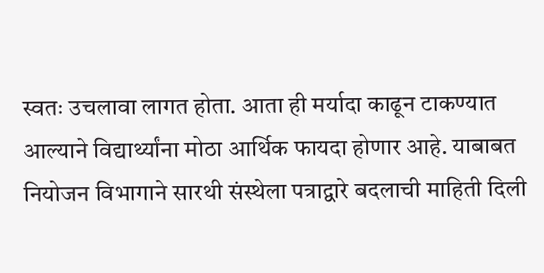स्वतः उचलावा लागत होता. आता ही मर्यादा काढून टाकण्यात आल्याने विद्यार्थ्यांना मोठा आर्थिक फायदा होणार आहे. याबाबत नियोजन विभागाने सारथी संस्थेला पत्राद्वारे बदलाची माहिती दिली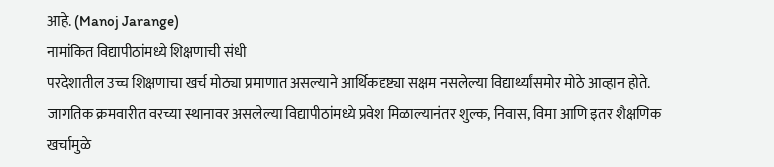आहे. (Manoj Jarange)
नामांकित विद्यापीठांमध्ये शिक्षणाची संधी
परदेशातील उच्च शिक्षणाचा खर्च मोठ्या प्रमाणात असल्याने आर्थिकदृष्ट्या सक्षम नसलेल्या विद्यार्थ्यांसमोर मोठे आव्हान होते. जागतिक क्रमवारीत वरच्या स्थानावर असलेल्या विद्यापीठांमध्ये प्रवेश मिळाल्यानंतर शुल्क, निवास, विमा आणि इतर शैक्षणिक खर्चामुळे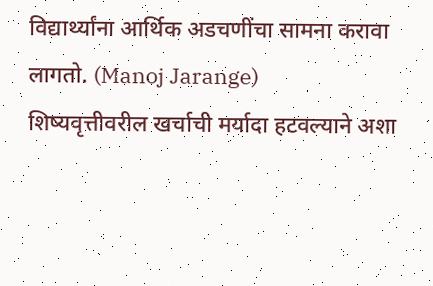विद्यार्थ्यांना आर्थिक अडचणींचा सामना करावा लागतो. (Manoj Jarange)
शिष्यवृत्तीवरील खर्चाची मर्यादा हटवल्याने अशा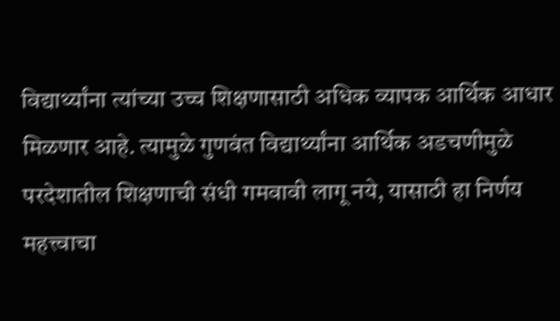विद्यार्थ्यांना त्यांच्या उच्च शिक्षणासाठी अधिक व्यापक आर्थिक आधार मिळणार आहे. त्यामुळे गुणवंत विद्यार्थ्यांना आर्थिक अडचणीमुळे परदेशातील शिक्षणाची संधी गमवावी लागू नये, यासाठी हा निर्णय महत्त्वाचा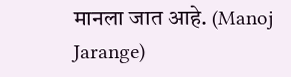मानला जात आहे. (Manoj Jarange)